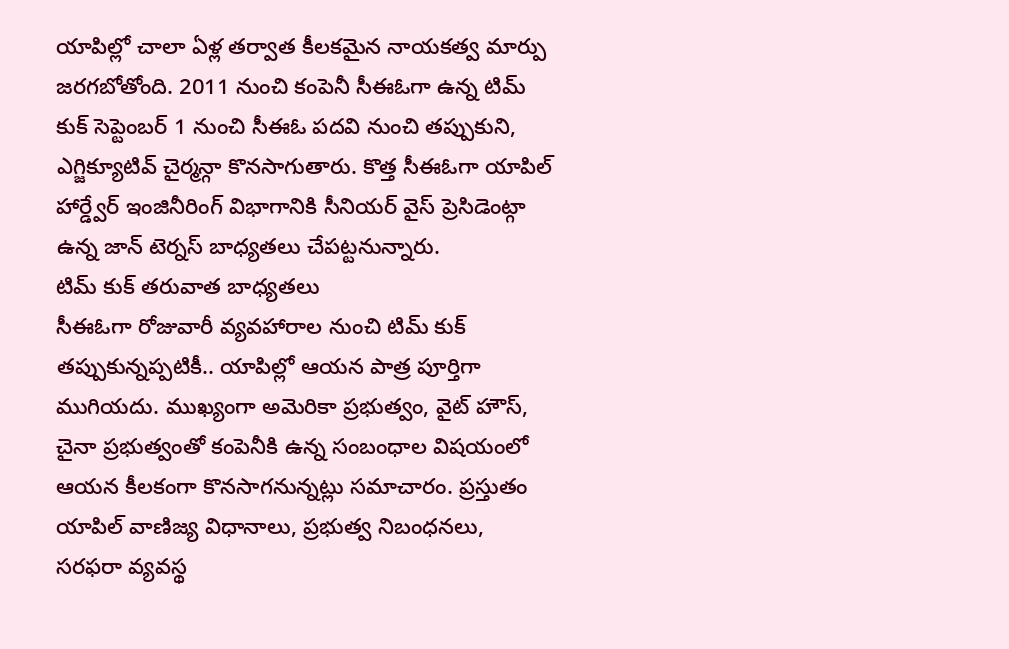యాపిల్లో చాలా ఏళ్ల తర్వాత కీలకమైన నాయకత్వ మార్పు జరగబోతోంది. 2011 నుంచి కంపెనీ సీఈఓగా ఉన్న టిమ్ కుక్ సెప్టెంబర్ 1 నుంచి సీఈఓ పదవి నుంచి తప్పుకుని, ఎగ్జిక్యూటివ్ చైర్మన్గా కొనసాగుతారు. కొత్త సీఈఓగా యాపిల్ హార్డ్వేర్ ఇంజినీరింగ్ విభాగానికి సీనియర్ వైస్ ప్రెసిడెంట్గా ఉన్న జాన్ టెర్నస్ బాధ్యతలు చేపట్టనున్నారు.
టిమ్ కుక్ తరువాత బాధ్యతలు
సీఈఓగా రోజువారీ వ్యవహారాల నుంచి టిమ్ కుక్ తప్పుకున్నప్పటికీ.. యాపిల్లో ఆయన పాత్ర పూర్తిగా ముగియదు. ముఖ్యంగా అమెరికా ప్రభుత్వం, వైట్ హౌస్, చైనా ప్రభుత్వంతో కంపెనీకి ఉన్న సంబంధాల విషయంలో ఆయన కీలకంగా కొనసాగనున్నట్లు సమాచారం. ప్రస్తుతం యాపిల్ వాణిజ్య విధానాలు, ప్రభుత్వ నిబంధనలు, సరఫరా వ్యవస్థ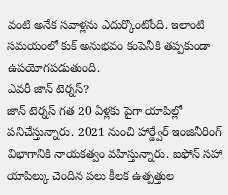వంటి అనేక సవాళ్లను ఎదుర్కొంటోంది. ఇలాంటి సమయంలో కుక్ అనుభవం కంపెనీకి తప్పకుండా ఉపయోగపడుతుంది.
ఎవరీ జాన్ టెర్నస్?
జాన్ టెర్నస్ గత 20 ఏళ్లకు పైగా యాపిల్లో పనిచేస్తున్నారు. 2021 నుంచి హార్డ్వేర్ ఇంజినీరింగ్ విభాగానికి నాయకత్వం వహిస్తున్నారు. ఐఫోన్ సహా యాపిల్కు చెందిన పలు కీలక ఉత్పత్తుల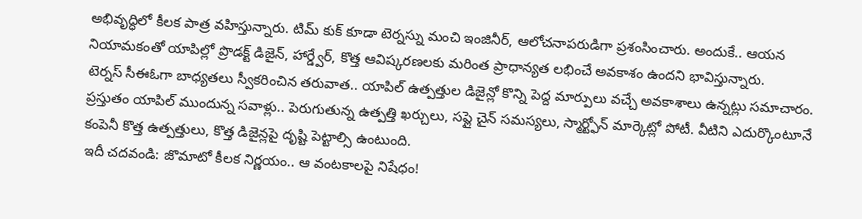అభివృద్ధిలో కీలక పాత్ర వహిస్తున్నారు. టిమ్ కుక్ కూడా టెర్నస్ను మంచి ఇంజినీర్, ఆలోచనాపరుడిగా ప్రశంసించారు. అందుకే.. ఆయన నియామకంతో యాపిల్లో ప్రొడక్ట్ డిజైన్, హార్డ్వేర్, కొత్త ఆవిష్కరణలకు మరింత ప్రాధాన్యత లభించే అవకాశం ఉందని భావిస్తున్నారు.
టెర్నస్ సీఈఓగా బాధ్యతలు స్వీకరించిన తరువాత.. యాపిల్ ఉత్పత్తుల డిజైన్లో కొన్ని పెద్ద మార్పులు వచ్చే అవకాశాలు ఉన్నట్లు సమాచారం. ప్రస్తుతం యాపిల్ ముందున్న సవాళ్లు.. పెరుగుతున్న ఉత్పత్తి ఖర్చులు, సప్లై చైన్ సమస్యలు, స్మార్ట్ఫోన్ మార్కెట్లో పోటీ. వీటిని ఎదుర్కొంటూనే కంపెనీ కొత్త ఉత్పత్తులు, కొత్త డిజైన్లపై దృష్టి పెట్టాల్సి ఉంటుంది.
ఇదీ చదవండి: జొమాటో కీలక నిర్ణయం.. ఆ వంటకాలపై నిషేధం!